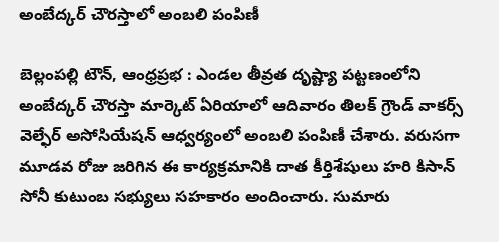అంబేద్కర్ చౌరస్తాలో అంబలి పంపిణీ

బెల్లంపల్లి టౌన్, ఆంధ్రప్రభ : ఎండల తీవ్రత దృష్ట్యా పట్టణంలోని అంబేద్కర్ చౌరస్తా మార్కెట్ ఏరియాలో ఆదివారం తిలక్ గ్రౌండ్ వాకర్స్ వెల్ఫేర్ అసోసియేషన్ ఆధ్వర్యంలో అంబలి పంపిణీ చేశారు. వరుసగా మూడవ రోజు జరిగిన ఈ కార్యక్రమానికి దాత కీర్తిశేషులు హరి కిసాన్ సోనీ కుటుంబ సభ్యులు సహకారం అందించారు. సుమారు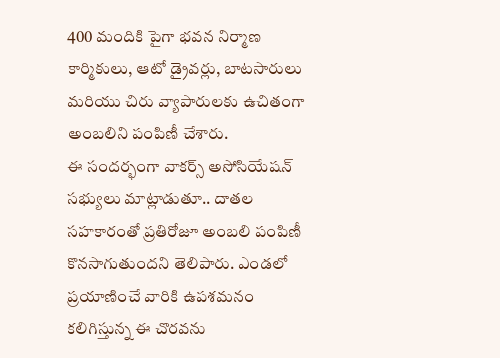400 మందికి పైగా భవన నిర్మాణ కార్మికులు, ఆటో డ్రైవర్లు, బాటసారులు మరియు చిరు వ్యాపారులకు ఉచితంగా అంబలిని పంపిణీ చేశారు.
ఈ సందర్భంగా వాకర్స్ అసోసియేషన్ సభ్యులు మాట్లాడుతూ.. దాతల సహకారంతో ప్రతిరోజూ అంబలి పంపిణీ కొనసాగుతుందని తెలిపారు. ఎండలో ప్రయాణించే వారికి ఉపశమనం కలిగిస్తున్న ఈ చొరవను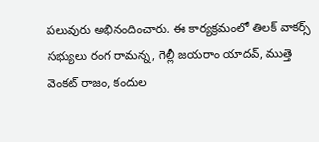పలువురు అభినందించారు. ఈ కార్యక్రమంలో తిలక్ వాకర్స్ సభ్యులు రంగ రామన్న, గెల్లీ జయరాం యాదవ్, ముత్తె వెంకట్ రాజం, కందుల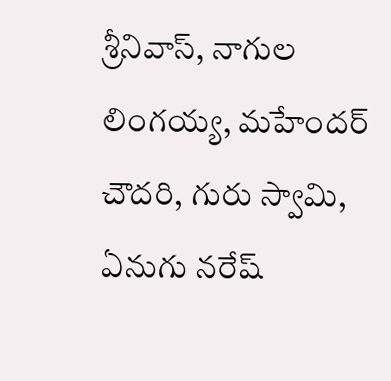శ్రీనివాస్, నాగుల లింగయ్య, మహేందర్ చౌదరి, గురు స్వామి, ఏనుగు నరేష్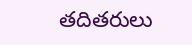తదితరులు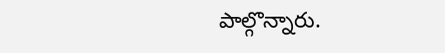పాల్గొన్నారు.